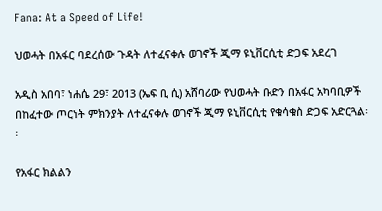Fana: At a Speed of Life!

ህወሓት በአፋር ባደረሰው ጉዳት ለተፈናቀሉ ወገኖች ጂማ ዩኒቨርሲቲ ድጋፍ አደረገ

አዲስ አበባ፣ ነሐሴ 29፣ 2013 (ኤፍ ቢ ሲ) አሸባሪው የህወሓት ቡድን በአፋር አካባቢዎች በከፈተው ጦርነት ምክንያት ለተፈናቀሉ ወገኖች ጂማ ዩኒቨርሲቲ የቁሳቁስ ድጋፍ አድርጓል፡፡

የአፋር ክልልን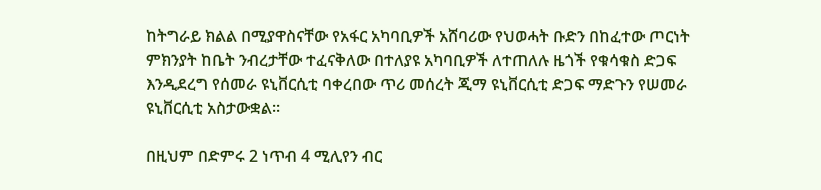ከትግራይ ክልል በሚያዋስናቸው የአፋር አካባቢዎች አሸባሪው የህወሓት ቡድን በከፈተው ጦርነት ምክንያት ከቤት ንብረታቸው ተፈናቅለው በተለያዩ አካባቢዎች ለተጠለሉ ዜጎች የቁሳቁስ ድጋፍ እንዲደረግ የሰመራ ዩኒቨርሲቲ ባቀረበው ጥሪ መሰረት ጂማ ዩኒቨርሲቲ ድጋፍ ማድጉን የሠመራ ዩኒቨርሲቲ አስታውቋል፡፡

በዚህም በድምሩ 2 ነጥብ 4 ሚሊየን ብር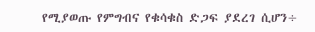የሚያወጡ የምግብና የቁሳቁስ ድጋፍ ያደረገ ሲሆን÷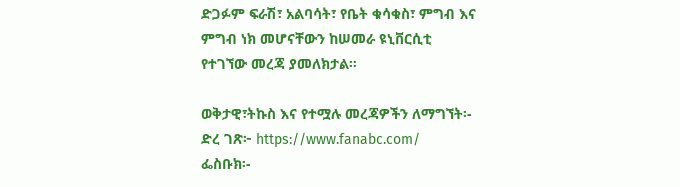ድጋፉም ፍራሽ፣ አልባሳት፣ የቤት ቁሳቁስ፣ ምግብ እና ምግብ ነክ መሆናቸውን ከሠመራ ዩኒቨርሲቲ የተገኘው መረጃ ያመለክታል፡፡

ወቅታዊ፣ትኩስ እና የተሟሉ መረጃዎችን ለማግኘት፡-
ድረ ገጽ፦ https://www.fanabc.com/
ፌስቡክ፡-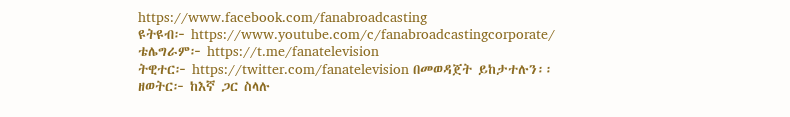https://www.facebook.com/fanabroadcasting
ዩትዩብ፦ https://www.youtube.com/c/fanabroadcastingcorporate/
ቴሌግራም፦ https://t.me/fanatelevision
ትዊተር፦ https://twitter.com/fanatelevision በመወዳጀት ይከታተሉን፡፡
ዘወትር፦ ከእኛ ጋር ስላሉ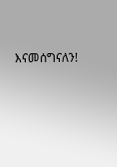እናመሰግናለን!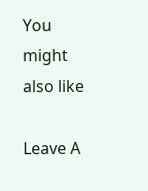You might also like

Leave A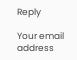Reply

Your email address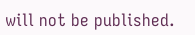will not be published.